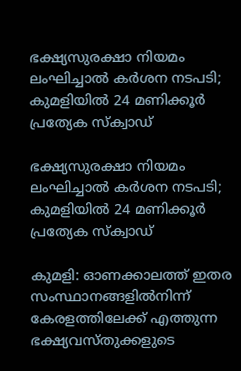ഭക്ഷ്യസുരക്ഷാ നിയമം ലംഘിച്ചാൽ കർശന നടപടി; കുമളിയിൽ 24 മണിക്കൂർ പ്രത്യേക സ്ക്വാഡ്

ഭക്ഷ്യസുരക്ഷാ നിയമം ലംഘിച്ചാൽ കർശന നടപടി; കുമളിയിൽ 24 മണിക്കൂർ പ്രത്യേക സ്ക്വാഡ്

കുമളി: ഓണക്കാലത്ത് ഇതര സംസ്ഥാനങ്ങളിൽനിന്ന് കേരളത്തിലേക്ക് എത്തുന്ന ഭക്ഷ്യവസ്തുക്കളുടെ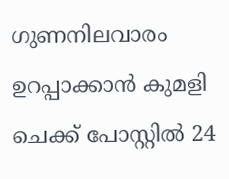ഗുണനിലവാരം ഉറപ്പാക്കാൻ കുമളി ചെക്ക് പോസ്റ്റിൽ 24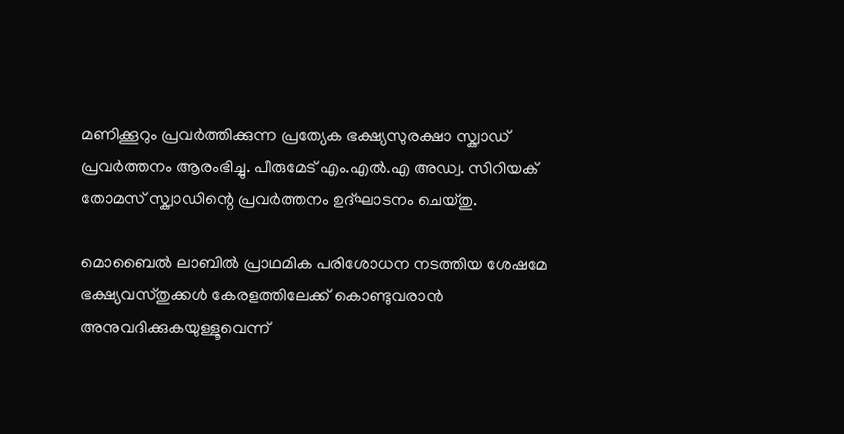മണിക്കൂറും പ്രവർത്തിക്കുന്ന പ്രത്യേക ഭക്ഷ്യസുരക്ഷാ സ്ക്വാഡ് പ്രവർത്തനം ആരംഭിച്ചു. പീരുമേട് എം.എൽ.എ അഡ്വ. സിറിയക് തോമസ് സ്ക്വാഡിന്റെ പ്രവർത്തനം ഉദ്ഘാടനം ചെയ്തു.

മൊബൈൽ ലാബിൽ പ്രാഥമിക പരിശോധന നടത്തിയ ശേഷമേ ഭക്ഷ്യവസ്തുക്കൾ കേരളത്തിലേക്ക് കൊണ്ടുവരാൻ അനുവദിക്കുകയുള്ളൂവെന്ന്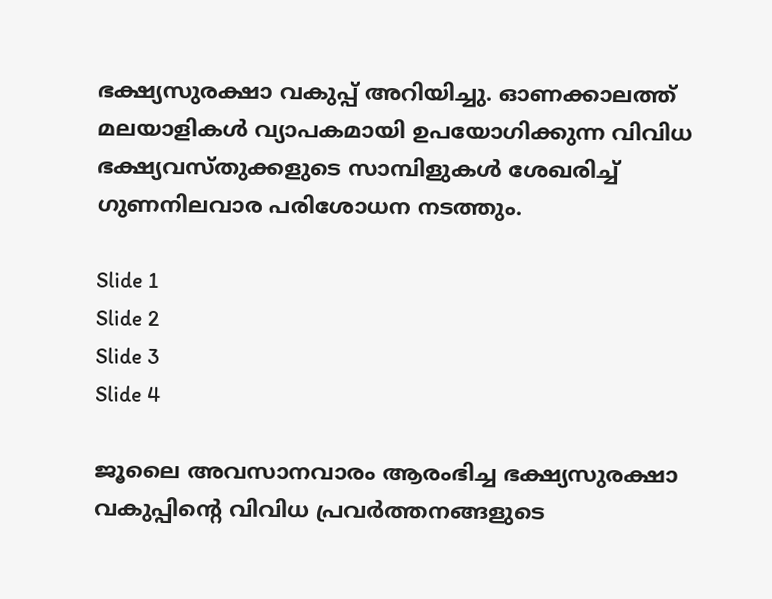ഭക്ഷ്യസുരക്ഷാ വകുപ്പ് അറിയിച്ചു. ഓണക്കാലത്ത് മലയാളികൾ വ്യാപകമായി ഉപയോഗിക്കുന്ന വിവിധ ഭക്ഷ്യവസ്തുക്കളുടെ സാമ്പിളുകൾ ശേഖരിച്ച് ഗുണനിലവാര പരിശോധന നടത്തും.

Slide 1
Slide 2
Slide 3
Slide 4

ജൂലൈ അവസാനവാരം ആരംഭിച്ച ഭക്ഷ്യസുരക്ഷാ വകുപ്പിന്റെ വിവിധ പ്രവർത്തനങ്ങളുടെ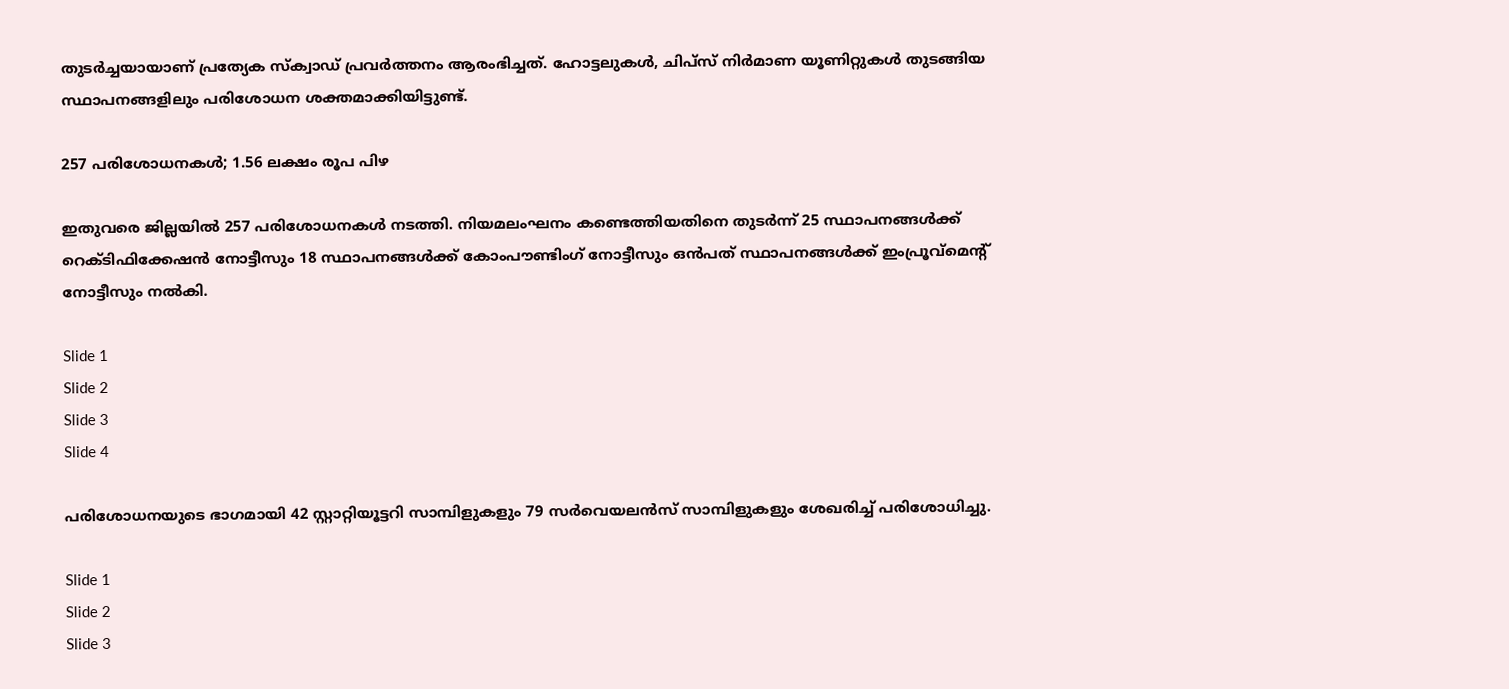തുടർച്ചയായാണ് പ്രത്യേക സ്ക്വാഡ് പ്രവർത്തനം ആരംഭിച്ചത്. ഹോട്ടലുകൾ, ചിപ്സ് നിർമാണ യൂണിറ്റുകൾ തുടങ്ങിയ സ്ഥാപനങ്ങളിലും പരിശോധന ശക്തമാക്കിയിട്ടുണ്ട്.

257 പരിശോധനകൾ; 1.56 ലക്ഷം രൂപ പിഴ

ഇതുവരെ ജില്ലയിൽ 257 പരിശോധനകൾ നടത്തി. നിയമലംഘനം കണ്ടെത്തിയതിനെ തുടർന്ന് 25 സ്ഥാപനങ്ങൾക്ക് റെക്ടിഫിക്കേഷൻ നോട്ടീസും 18 സ്ഥാപനങ്ങൾക്ക് കോംപൗണ്ടിംഗ് നോട്ടീസും ഒൻപത് സ്ഥാപനങ്ങൾക്ക് ഇംപ്രൂവ്‌മെന്റ് നോട്ടീസും നൽകി.

Slide 1
Slide 2
Slide 3
Slide 4

പരിശോധനയുടെ ഭാഗമായി 42 സ്റ്റാറ്റിയൂട്ടറി സാമ്പിളുകളും 79 സർവെയലൻസ് സാമ്പിളുകളും ശേഖരിച്ച് പരിശോധിച്ചു.

Slide 1
Slide 2
Slide 3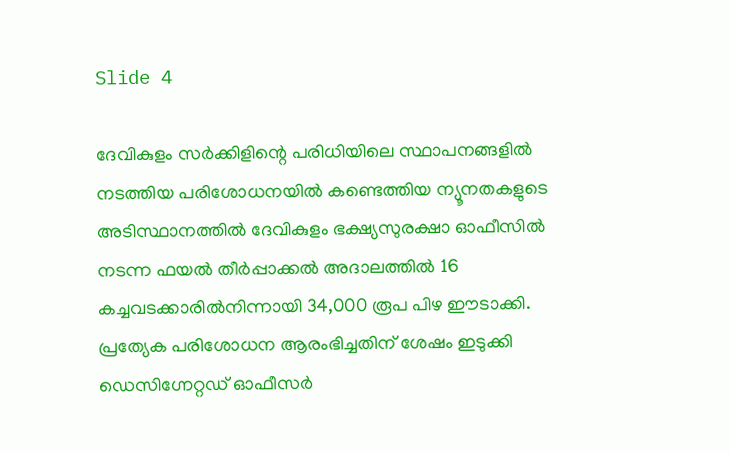Slide 4

ദേവികുളം സർക്കിളിന്റെ പരിധിയിലെ സ്ഥാപനങ്ങളിൽ നടത്തിയ പരിശോധനയിൽ കണ്ടെത്തിയ ന്യൂനതകളുടെ അടിസ്ഥാനത്തിൽ ദേവികുളം ഭക്ഷ്യസുരക്ഷാ ഓഫീസിൽ നടന്ന ഫയൽ തീർപ്പാക്കൽ അദാലത്തിൽ 16 കച്ചവടക്കാരിൽനിന്നായി 34,000 രൂപ പിഴ ഈടാക്കി. പ്രത്യേക പരിശോധന ആരംഭിച്ചതിന് ശേഷം ഇടുക്കി ഡെസിഗ്നേറ്റഡ് ഓഫീസർ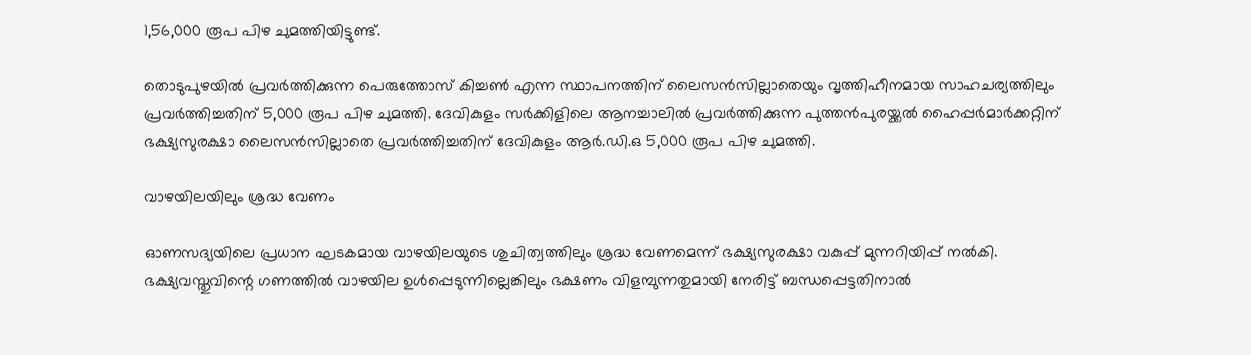1,56,000 രൂപ പിഴ ചുമത്തിയിട്ടുണ്ട്.

തൊടുപുഴയിൽ പ്രവർത്തിക്കുന്ന പെരുത്തോസ് കിച്ചൺ എന്ന സ്ഥാപനത്തിന് ലൈസൻസില്ലാതെയും വൃത്തിഹീനമായ സാഹചര്യത്തിലും പ്രവർത്തിച്ചതിന് 5,000 രൂപ പിഴ ചുമത്തി. ദേവികുളം സർക്കിളിലെ ആനച്ചാലിൽ പ്രവർത്തിക്കുന്ന പുത്തൻപുരയ്ക്കൽ ഹൈപ്പർമാർക്കറ്റിന് ഭക്ഷ്യസുരക്ഷാ ലൈസൻസില്ലാതെ പ്രവർത്തിച്ചതിന് ദേവികുളം ആർ.ഡി.ഒ 5,000 രൂപ പിഴ ചുമത്തി.

വാഴയിലയിലും ശ്രദ്ധ വേണം

ഓണസദ്യയിലെ പ്രധാന ഘടകമായ വാഴയിലയുടെ ശുചിത്വത്തിലും ശ്രദ്ധ വേണമെന്ന് ഭക്ഷ്യസുരക്ഷാ വകുപ്പ് മുന്നറിയിപ്പ് നൽകി. ഭക്ഷ്യവസ്തുവിന്റെ ഗണത്തിൽ വാഴയില ഉൾപ്പെടുന്നില്ലെങ്കിലും ഭക്ഷണം വിളമ്പുന്നതുമായി നേരിട്ട് ബന്ധപ്പെട്ടതിനാൽ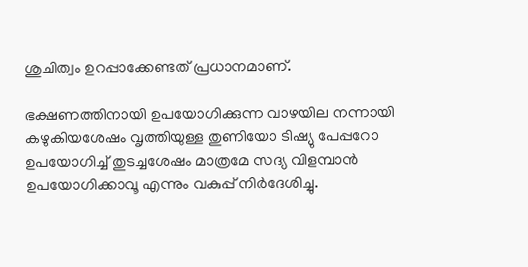ശുചിത്വം ഉറപ്പാക്കേണ്ടത് പ്രധാനമാണ്.

ഭക്ഷണത്തിനായി ഉപയോഗിക്കുന്ന വാഴയില നന്നായി കഴുകിയശേഷം വൃത്തിയുള്ള തുണിയോ ടിഷ്യു പേപ്പറോ ഉപയോഗിച്ച് തുടച്ചശേഷം മാത്രമേ സദ്യ വിളമ്പാൻ ഉപയോഗിക്കാവൂ എന്നും വകുപ്പ് നിർദേശിച്ചു.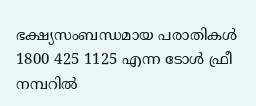ഭക്ഷ്യസംബന്ധമായ പരാതികൾ 1800 425 1125 എന്ന ടോൾ ഫ്രീ നമ്പറിൽ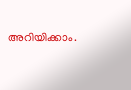അറിയിക്കാം.